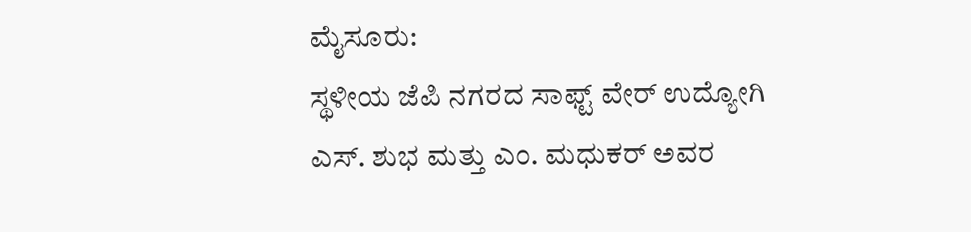ಮೈಸೂರು:
ಸ್ಥಳೀಯ ಜೆಪಿ ನಗರದ ಸಾಫ್ಟ್ ವೇರ್ ಉದ್ಯೋಗಿ ಎಸ್. ಶುಭ ಮತ್ತು ಎಂ. ಮಧುಕರ್ ಅವರ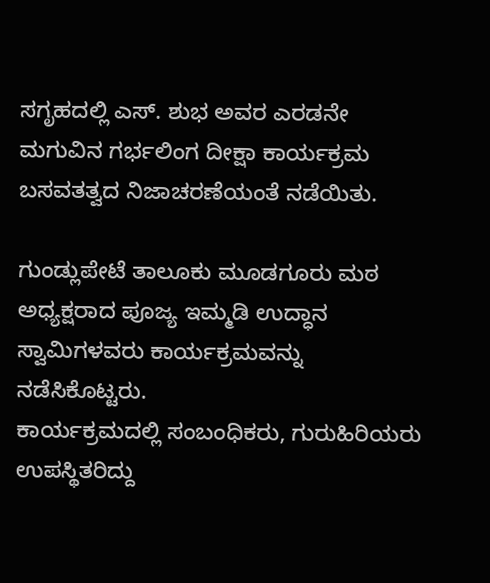ಸಗೃಹದಲ್ಲಿ ಎಸ್. ಶುಭ ಅವರ ಎರಡನೇ ಮಗುವಿನ ಗರ್ಭಲಿಂಗ ದೀಕ್ಷಾ ಕಾರ್ಯಕ್ರಮ ಬಸವತತ್ವದ ನಿಜಾಚರಣೆಯಂತೆ ನಡೆಯಿತು.

ಗುಂಡ್ಲುಪೇಟೆ ತಾಲೂಕು ಮೂಡಗೂರು ಮಠ ಅಧ್ಯಕ್ಷರಾದ ಪೂಜ್ಯ ಇಮ್ಮಡಿ ಉದ್ಧಾನ ಸ್ವಾಮಿಗಳವರು ಕಾರ್ಯಕ್ರಮವನ್ನು ನಡೆಸಿಕೊಟ್ಟರು.
ಕಾರ್ಯಕ್ರಮದಲ್ಲಿ ಸಂಬಂಧಿಕರು, ಗುರುಹಿರಿಯರು ಉಪಸ್ಥಿತರಿದ್ದು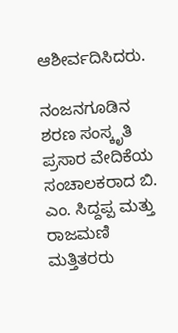ಆಶೀರ್ವದಿಸಿದರು.

ನಂಜನಗೂಡಿನ ಶರಣ ಸಂಸ್ಕೃತಿ ಪ್ರಸಾರ ವೇದಿಕೆಯ ಸಂಚಾಲಕರಾದ ಬಿ. ಎಂ. ಸಿದ್ದಪ್ಪ ಮತ್ತು ರಾಜಮಣಿ ಮತ್ತಿತರರು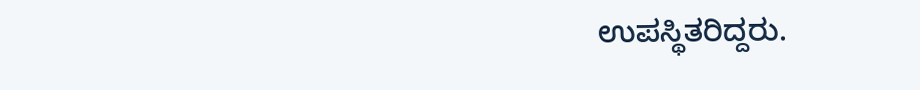ಉಪಸ್ಥಿತರಿದ್ದರು.